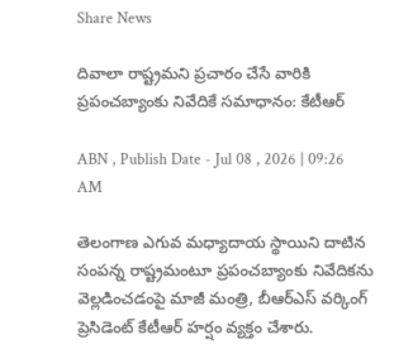Share News

దివాలా రాష్ట్రమని ప్రచారం చేసే వారికి ప్రపంచబ్యాంకు నివేదికే సమాధానం: కేటీఆర్

ABN , Publish Date - Jul 08 , 2026 | 09:26 AM

తెలంగాణ ఎగువ మధ్యాదాయ స్థాయిని దాటిన సంపన్న రాష్ట్రమంటూ ప్రపంచబ్యాంకు నివేదికను వెల్లడించడంపై మాజీ మంత్రి, బీఆర్‌ఎస్ వర్కింగ్ ప్రెసిడెంట్ కేటీఆర్ హర్షం వ్యక్తం చేశారు.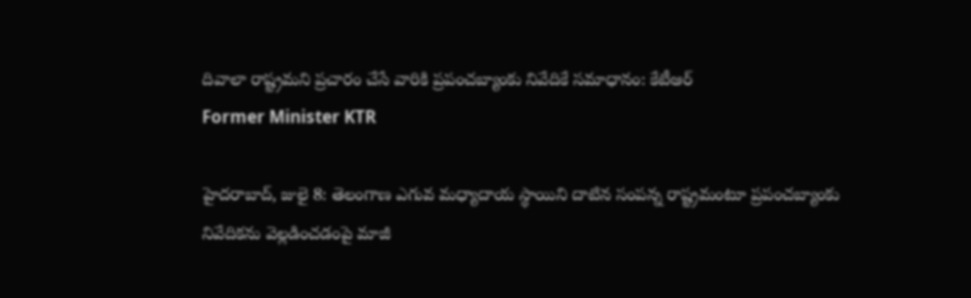దివాలా రాష్ట్రమని ప్రచారం చేసే వారికి ప్రపంచబ్యాంకు నివేదికే సమాధానం: కేటీఆర్
Former Minister KTR

హైదరాబాద్, జులై 8: తెలంగాణ ఎగువ మధ్యాదాయ స్థాయిని దాటిన సంపన్న రాష్ట్రమంటూ ప్రపంచబ్యాంకు నివేదికను వెల్లడించడంపై మాజీ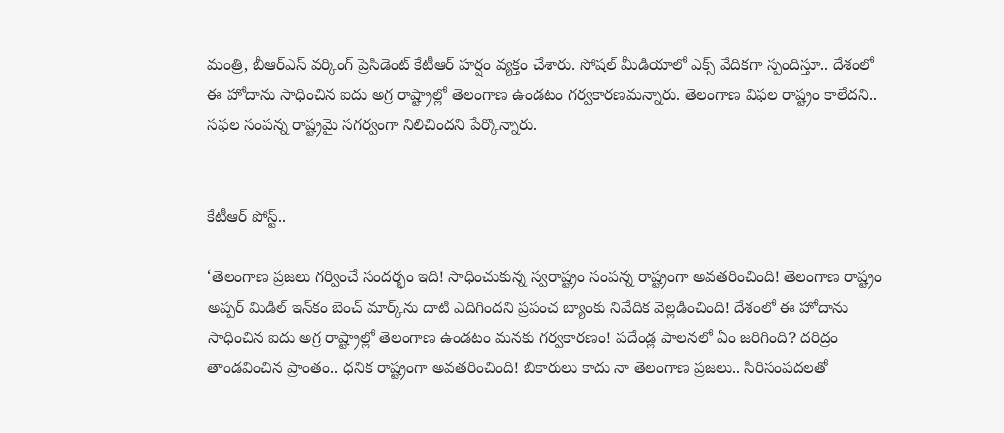మంత్రి, బీఆర్‌ఎస్ వర్కింగ్ ప్రెసిడెంట్ కేటీఆర్ హర్షం వ్యక్తం చేశారు. సోషల్ మీడియాలో ఎక్స్ వేదికగా స్పందిస్తూ.. దేశంలో ఈ హోదాను సాధించిన ఐదు అగ్ర రాష్ట్రాల్లో తెలంగాణ ఉండటం గర్వకారణమన్నారు. తెలంగాణ విఫల రాష్ట్రం కాలేదని.. సఫల సంపన్న రాష్ట్రమై సగర్వంగా నిలిచిందని పేర్కొన్నారు.


కేటీఆర్ పోస్ట్..

‘తెలంగాణ ప్రజలు గర్వించే సందర్భం ఇది! సాధించుకున్న స్వరాష్ట్రం సంపన్న రాష్ట్రంగా అవతరించింది! తెలంగాణ రాష్ట్రం అప్పర్ మిడిల్ ఇన్‌కం బెంచ్ మార్క్‌ను దాటి ఎదిగిందని ప్రపంచ బ్యాంకు నివేదిక వెల్లడించింది! దేశంలో ఈ హోదాను సాధించిన ఐదు అగ్ర రాష్ట్రాల్లో తెలంగాణ ఉండటం మనకు గర్వకారణం! పదేండ్ల పాలనలో ఏం జరిగింది? దరిద్రం తాండవించిన ప్రాంతం.. ధనిక రాష్ట్రంగా అవతరించింది! బికారులు కాదు నా తెలంగాణ ప్రజలు.. సిరిసంపదలతో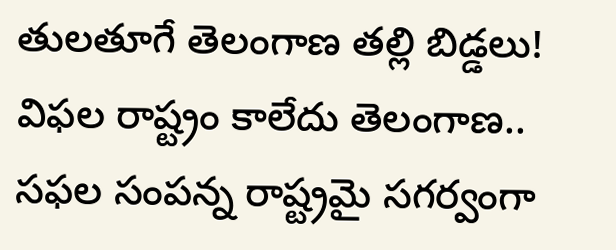తులతూగే తెలంగాణ తల్లి బిడ్డలు! విఫల రాష్ట్రం కాలేదు తెలంగాణ.. సఫల సంపన్న రాష్ట్రమై సగర్వంగా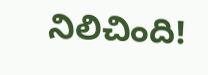నిలిచింది!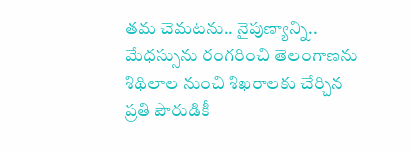తమ చెమటను.. నైపుణ్యాన్ని.. మేధస్సును రంగరించి తెలంగాణను శిథిలాల నుంచి శిఖరాలకు చేర్చిన ప్రతి పౌరుడికీ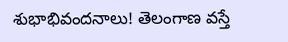శుభాభివందనాలు! తెలంగాణ వస్తే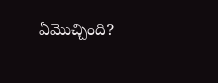ఏమొచ్చింది?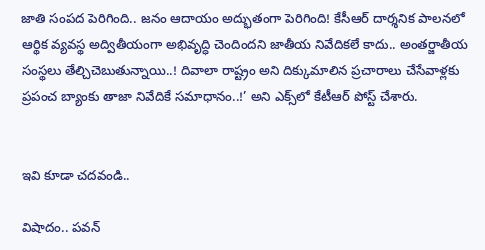జాతి సంపద పెరిగింది.. జనం ఆదాయం అద్భుతంగా పెరిగింది! కేసీఆర్ దార్శనిక పాలనలో ఆర్థిక వ్యవస్థ అద్వితీయంగా అభివృద్ధి చెందిందని జాతీయ నివేదికలే కాదు.. అంతర్జాతీయ సంస్థలు తేల్చిచెబుతున్నాయి..! దివాలా రాష్ట్రం అని దిక్కుమాలిన ప్రచారాలు చేసేవాళ్లకు ప్రపంచ బ్యాంకు తాజా నివేదికే సమాధానం..!’ అని ఎక్స్‌లో కేటీఆర్ పోస్ట్ చేశారు.


ఇవి కూడా చదవండి..

విషాదం.. పవన్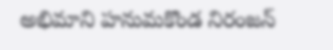అభిమాని హనుమకొండ నిరంజన్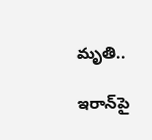మృతి..

ఇరాన్‌పై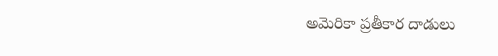అమెరికా ప్రతీకార దాడులు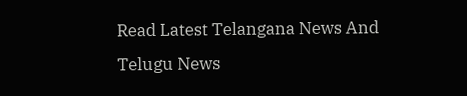Read Latest Telangana News And Telugu News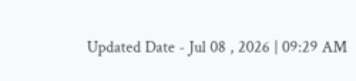Updated Date - Jul 08 , 2026 | 09:29 AM